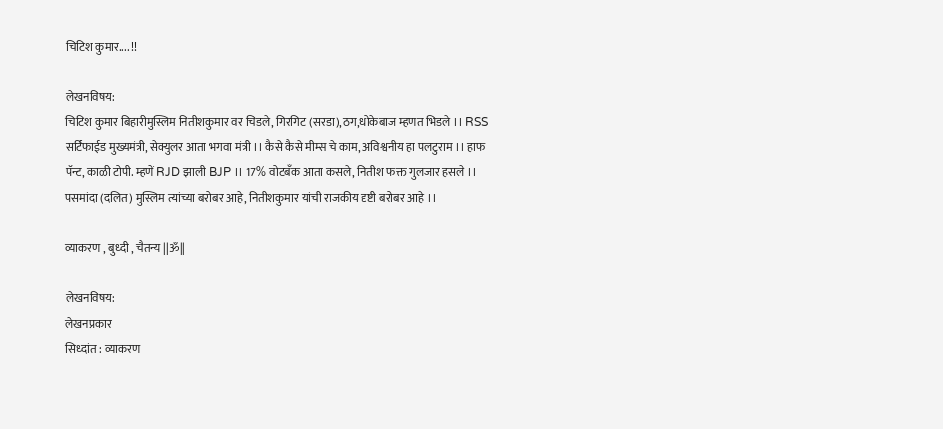चिटिश कुमार.... !!

लेखनविषय:
चिटिश कुमार बिहारीमुस्लिम नितीशकुमार वर चिडले, गिरगिट (सरडा),ठग,धोकेबाज म्हणत भिडले ।। RSS सर्टिफाईड मुख्यमंत्री, सेक्युलर आता भगवा मंत्री ।। कैसे कैसे मीम्स चे काम, अविश्वनीय हा पलटुराम ।। हाफ पॅन्ट, काळी टोपी. म्हणें RJD झाली BJP ।। 17% वोटबँक आता कसले, नितीश फक्त गुलजार हसले ।। पसमांदा (दलित) मुस्लिम त्यांच्या बरोबर आहे, नितीशकुमार यांची राजकीय दृष्टी बरोबर आहे ।।

व्याकरण , बुध्दी , चैतन्य ||ॐ||

लेखनविषय:
लेखनप्रकार
सिध्दांत : व्याकरण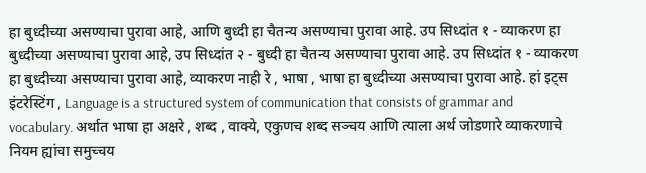हा बुध्दीच्या असण्याचा पुरावा आहे, आणि बुध्दी हा चैतन्य असण्याचा पुरावा आहे. उप सिध्दांत १ - व्याकरण हा बुध्दीच्या असण्याचा पुरावा आहे, उप सिध्दांत २ - बुध्दी हा चैतन्य असण्याचा पुरावा आहे. उप सिध्दांत १ - व्याकरण हा बुध्दीच्या असण्याचा पुरावा आहे, व्याकरण नाही रे , भाषा , भाषा हा बुध्दीच्या असण्याचा पुरावा आहे. हां इट्स इंटरेस्टिंग , Language is a structured system of communication that consists of grammar and vocabulary. अर्थात भाषा हा अक्षरे , शब्द , वाक्ये, एकुणच शब्द सञ्चय आणि त्याला अर्थ जोडणारे व्याकरणाचे नियम ह्यांचा समुच्चय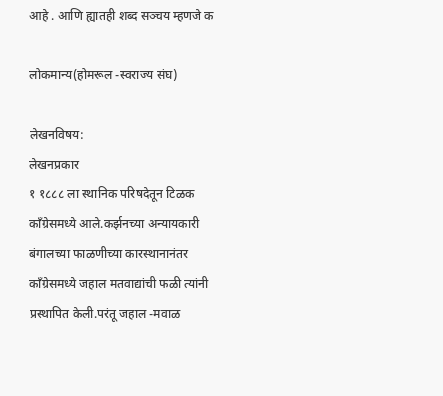आहे . आणि ह्यातही शब्द सञ्चय म्हणजे क

लोकमान्य(होमरूल -स्वराज्य संघ)

लेखनविषय:
लेखनप्रकार
१ १८८८ ला स्थानिक परिषदेतून टिळक कॉंग्रेसमध्ये आले.कर्झनच्या अन्यायकारी बंगालच्या फाळणीच्या कारस्थानानंतर कॉंग्रेसमध्ये जहाल मतवाद्यांची फळी त्यांनी प्रस्थापित केली.परंतू जहाल -मवाळ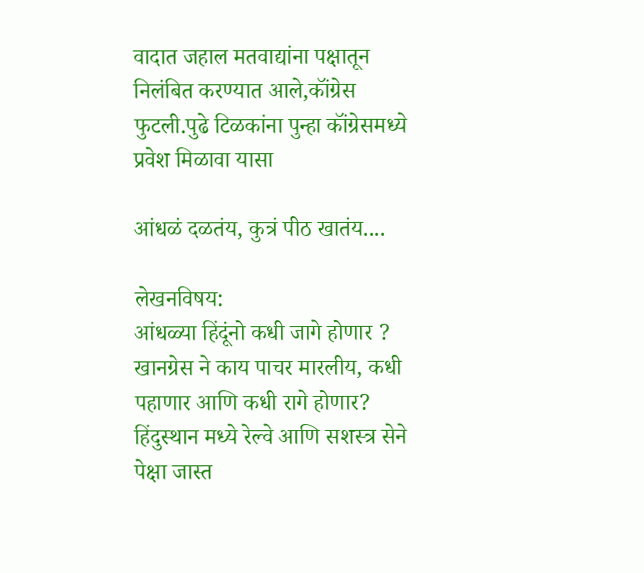वादात जहाल मतवाद्यांना पक्षातून निलंबित करण्यात आले,कॉंग्रेस फुटली.पुढे टिळकांना पुन्हा कॉंग्रेसमध्ये प्रवेश मिळावा यासा

आंधळं दळतंय, कुत्रं पीठ खातंय....

लेखनविषय:
आंधळ्या हिंदूंनो कधी जागे होणार ? खानग्रेस ने काय पाचर मारलीय, कधी पहाणार आणि कधी रागे होणार? हिंदुस्थान मध्ये रेल्वे आणि सशस्त्र सेने पेक्षा जास्त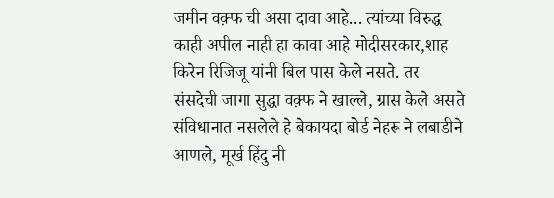जमीन वक़्फ ची असा दावा आहे... त्यांच्या विरुद्ध काही अपील नाही हा कावा आहे मोदीसरकार,शाह किरेन रिजिजू यांनी बिल पास केले नसते. तर संसदेची जागा सुद्धा वक़्फ ने खाल्ले, ग्रास केले असते संविधानात नसलेले हे बेकायदा बोर्ड नेहरू ने लबाडीने आणले, मूर्ख हिंदु नी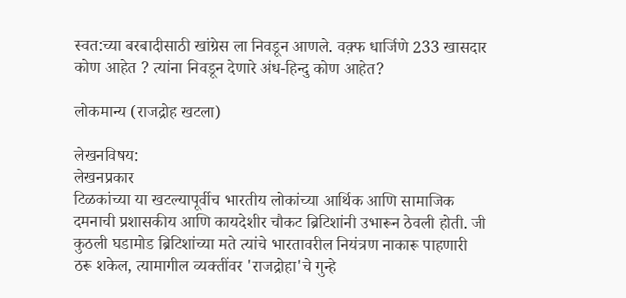स्वत:च्या बरबादीसाठी खांग्रेस ला निवडून आणले. वक़्फ धार्जिणे 233 खासदार कोण आहेत ? त्यांना निवडून देणारे अंध-हिन्दु कोण आहेत?

लोकमान्य (राजद्रोह खटला)

लेखनविषय:
लेखनप्रकार
टिळकांच्या या खटल्यापूर्वीच भारतीय लोकांच्या आर्थिक आणि सामाजिक दमनाची प्रशासकीय आणि कायदेशीर चौकट ब्रिटिशांनी उभारून ठेवली होती. जी कुठली घडामोड ब्रिटिशांच्या मते त्यांचे भारतावरील नियंत्रण नाकारू पाहणारी ठरू शकेल, त्यामागील व्यक्तींवर 'राजद्रोहा'चे गुन्हे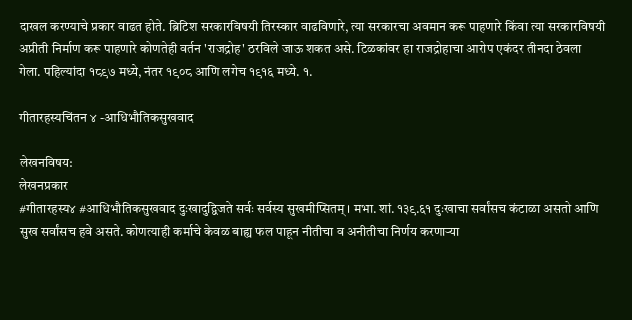दाखल करण्याचे प्रकार वाढत होते. ब्रिटिश सरकारविषयी तिरस्कार वाढविणारे, त्या सरकारचा अवमान करू पाहणारे किंवा त्या सरकारविषयी अप्रीती निर्माण करू पाहणारे कोणतेही वर्तन 'राजद्रोह' ठरविले जाऊ शकत असे. टिळकांवर हा राजद्रोहाचा आरोप एकंदर तीनदा ठेवला गेला. पहिल्यांदा १८९७ मध्ये, नंतर १९०८ आणि लगेच १९१६ मध्ये. १.

गीतारहस्यचिंतन ४ -आधिभौतिकसुखवाद

लेखनविषय:
लेखनप्रकार
#गीतारहस्य४ #आधिभौतिकसुखवाद दुःखादुद्विजते सर्वः सर्वस्य सुखमीप्सितम् । मभा. शां. १३९.६१ दुःखाचा सर्वांसच कंटाळा असतो आणि सुख सर्वांसच हवे असते. कोणत्याही कर्माचे केवळ बाह्य फल पाहून नीतीचा व अनीतीचा निर्णय करणाऱ्या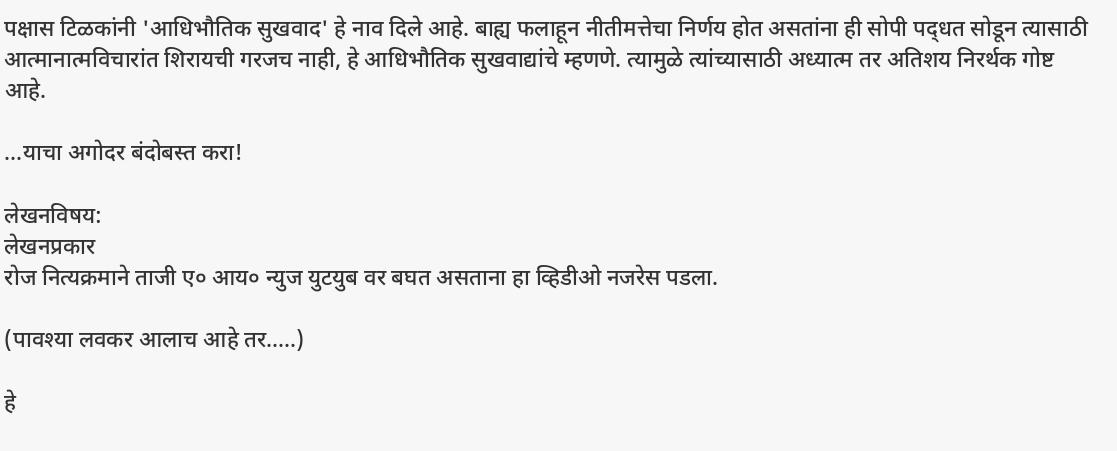पक्षास टिळकांनी 'आधिभौतिक सुखवाद' हे नाव दिले आहे. बाह्य फलाहून नीतीमत्तेचा निर्णय होत असतांना ही सोपी पद्‌धत सोडून त्यासाठी आत्मानात्मविचारांत शिरायची गरजच नाही, हे आधिभौतिक सुखवाद्यांचे म्हणणे. त्यामुळे त्यांच्यासाठी अध्यात्म तर अतिशय निरर्थक गोष्ट आहे.

...याचा अगोदर बंदोबस्त करा!

लेखनविषय:
लेखनप्रकार
रोज नित्यक्रमाने ताजी ए० आय० न्युज युटयुब वर बघत असताना हा व्हिडीओ नजरेस पडला.

(पावश्या लवकर आलाच आहे तर.....)

हे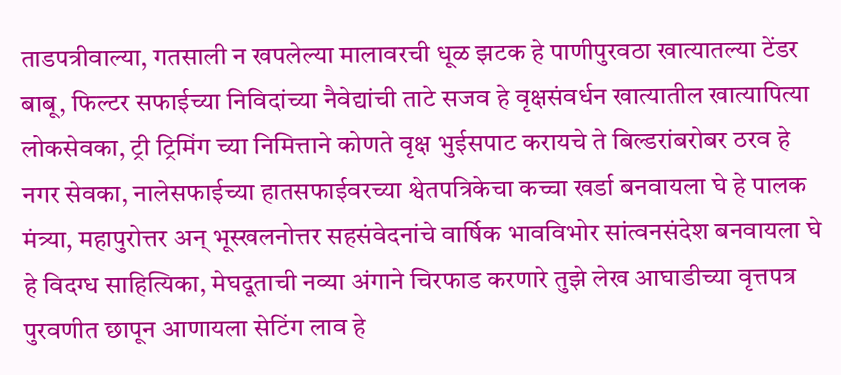ताडपत्रीवाल्या, गतसाली न खपलेल्या मालावरची धूळ झटक हे पाणीपुरवठा खात्यातल्या टेंडर बाबू, फिल्टर सफाईच्या निविदांच्या नैवेद्यांची ताटे सजव हे वृक्षसंवर्धन खात्यातील खात्यापित्या लोकसेवका, ट्री ट्रिमिंग च्या निमित्ताने कोणते वृक्ष भुईसपाट करायचे ते बिल्डरांबरोबर ठरव हे नगर सेवका, नालेसफाईच्या हातसफाईवरच्या श्वेतपत्रिकेचा कच्चा खर्डा बनवायला घे हे पालक मंत्र्या, महापुरोत्तर अन् भूस्खलनोत्तर सहसंवेदनांचे वार्षिक भावविभोर सांत्वनसंदेश बनवायला घे हे विदग्ध साहित्यिका, मेघदूताची नव्या अंगाने चिरफाड करणारे तुझे लेख आघाडीच्या वृत्तपत्र पुरवणीत छापून आणायला सेटिंग लाव हे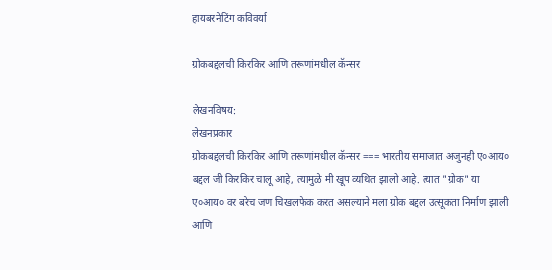हायबरनेटिंग कविवर्या

ग्रोकबद्दलची किरकिर आणि तरूणांमधील कॅन्सर

लेखनविषय:
लेखनप्रकार
ग्रोकबद्दलची किरकिर आणि तरूणांमधील कॅन्सर === भारतीय समाजात अजुनही ए०आय० बद्दल जी किरकिर चालू आहे, त्यामुळे मी खूप व्यथित झालो आहे. त्यात "ग्रोक" या ए०आय० वर बरेच जण चिखलफेक करत असल्याने मला ग्रोक बद्दल उत्सूकता निर्माण झाली आणि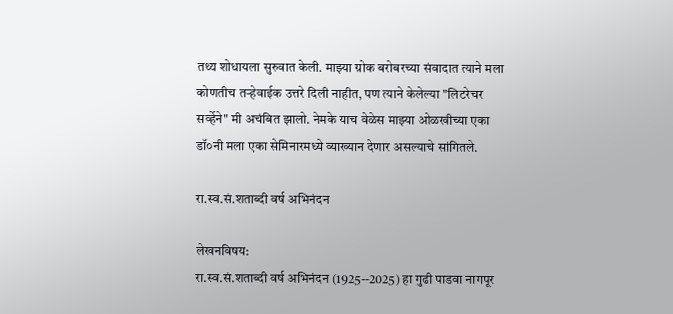तथ्य शोधायला सुरुवात केली. माझ्या ग्रोक बरोबरच्या संवादात त्याने मला कोणतीच तर्‍हेवाईक उत्तरे दिली नाहीत, पण त्याने केलेल्या "लिटरेचर सर्व्हेने" मी अचंबित झालो. नेमके याच वेळेस माझ्या ओळखीच्या एका डॉ०नी मला एका सेमिनारमध्ये व्याख्यान देणार असल्याचे सांगितले.

रा.स्व.सं.शताब्दी वर्ष अभिनंदन

लेखनविषय:
रा.स्व.सं.शताब्दी वर्ष अभिनंदन (1925--2025) हा गुढी पाडवा नागपूर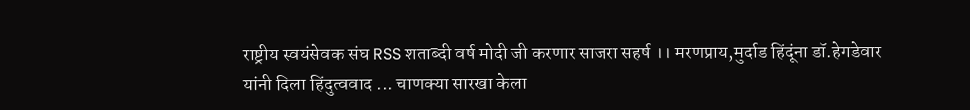राष्ट्रीय स्वयंसेवक संघ RSS शताब्दी वर्ष मोदी जी करणार साजरा सहर्ष ।। मरणप्राय,मुर्दाड हिंदूंना डॉ.हेगडेवार यांनी दिला हिंदुत्ववाद ... चाणक्या सारखा केला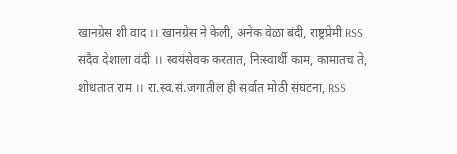खानग्रेस शी वाद ।। खानग्रेस ने केली, अनेक वेळा बंदी, राष्ट्रप्रेमी RSS सदैव देशाला वंदी ।। स्वयंसेवक करतात, निःस्वार्थी काम, कामातच ते, शोधतात राम ।। रा.स्व.सं.जगातील ही सर्वात मोठी संघटना, RSS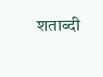शताब्दी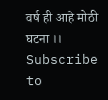वर्ष ही आहे मोठी घटना ।।
Subscribe to